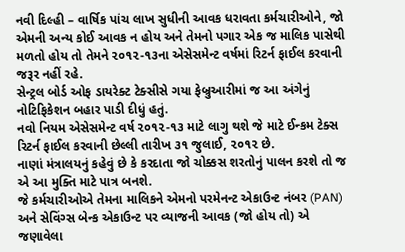નવી દિલ્હી – વાર્ષિક પાંચ લાખ સુધીની આવક ધરાવતા કર્મચારીઓને, જો એમની અન્ય કોઈ આવક ન હોય અને તેમનો પગાર એક જ માલિક પાસેથી મળતો હોય તો તેમને ૨૦૧૨-૧૩ના એસેસમેન્ટ વર્ષમાં રિટર્ન ફાઈલ કરવાની જરૂર નહીં રહે.
સેન્ટ્રલ બોર્ડ ઓફ ડાયરેક્ટ ટેક્સીસે ગયા ફેબ્રુઆરીમાં જ આ અંગેનું નોટિફિકેશન બહાર પાડી દીધું હતું.
નવો નિયમ એસેસમેન્ટ વર્ષ ૨૦૧૨-૧૩ માટે લાગુ થશે જે માટે ઈન્કમ ટેક્સ રિટર્ન ફાઈલ કરવાની છેલ્લી તારીખ ૩૧ જુલાઈ, ૨૦૧૨ છે.
નાણાં મંત્રાલયનું કહેવું છે કે કરદાતા જો ચોક્કસ શરતોનું પાલન કરશે તો જ એ આ મુક્તિ માટે પાત્ર બનશે.
જે કર્મચારીઓએ તેમના માલિકને એમનો પરમેનન્ટ એકાઉન્ટ નંબર (PAN) અને સેવિંગ્સ બેન્ક એકાઉન્ટ પર વ્યાજની આવક (જો હોય તો) એ જણાવેલા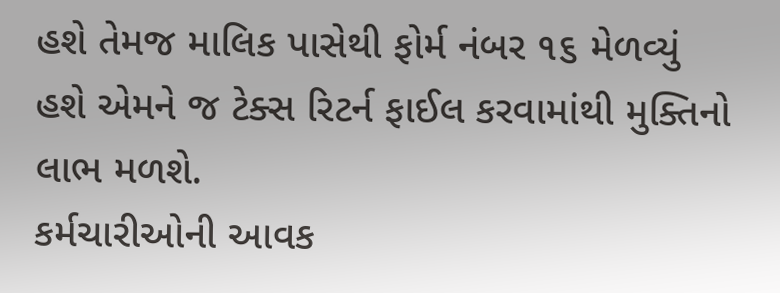હશે તેમજ માલિક પાસેથી ફોર્મ નંબર ૧૬ મેળવ્યું હશે એમને જ ટેક્સ રિટર્ન ફાઈલ કરવામાંથી મુક્તિનો લાભ મળશે.
કર્મચારીઓની આવક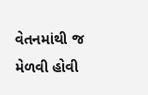વેતનમાંથી જ મેળવી હોવી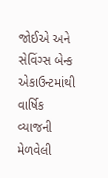જોઈએ અને સેવિંગ્સ બેન્ક એકાઉન્ટમાંથી વાર્ષિક વ્યાજની મેળવેલી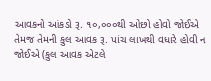આવકનો આંકડો રૂ. ૧૦,૦૦૦થી ઓછો હોવો જોઈએ તેમજ તેમની કુલ આવક રૂ. પાંચ લાખથી વધારે હોવી ન જોઈએ (કુલ આવક એટલે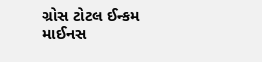ગ્રોસ ટોટલ ઈન્કમ માઈનસ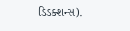ડિડક્શન્સ).